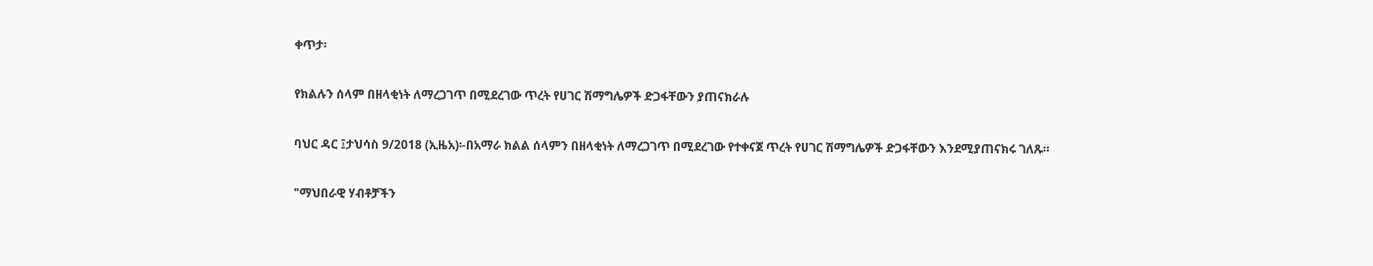ቀጥታ፡

የክልሉን ሰላም በዘላቂነት ለማረጋገጥ በሚደረገው ጥረት የሀገር ሽማግሌዎች ድጋፋቸውን ያጠናክራሉ

ባህር ዳር ፤ታህሳስ 9/2018 (ኢዜአ)፡-በአማራ ክልል ሰላምን በዘላቂነት ለማረጋገጥ በሚደረገው የተቀናጀ ጥረት የሀገር ሽማግሌዎች ድጋፋቸውን እንደሚያጠናክሩ ገለጹ።

"ማህበራዊ ሃብቶቻችን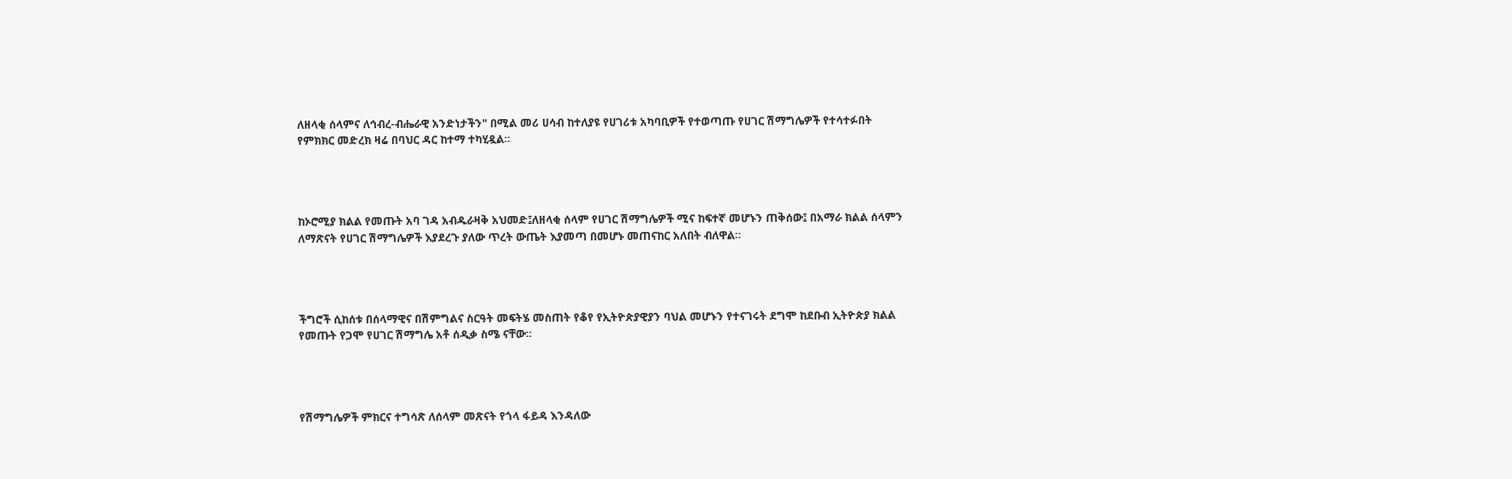ለዘላቂ ሰላምና ለኅብረ-ብሔራዊ አንድነታችን" በሚል መሪ ሀሳብ ከተለያዩ የሀገሪቱ አካባቢዎች የተወጣጡ የሀገር ሽማግሌዎች የተሳተፉበት የምክክር መድረክ ዛሬ በባህር ዳር ከተማ ተካሂዷል።




ከኦሮሚያ ክልል የመጡት አባ ገዳ አብዱራዛቅ አህመድ፤ለዘላቂ ሰላም የሀገር ሽማግሌዎች ሚና ከፍተኛ መሆኑን ጠቅሰው፤ በአማራ ክልል ሰላምን ለማጽናት የሀገር ሽማግሌዎች እያደረጉ ያለው ጥረት ውጤት እያመጣ በመሆኑ መጠናከር አለበት ብለዋል።




ችግሮች ሲከሰቱ በሰላማዊና በሽምግልና ስርዓት መፍትሄ መስጠት የቆየ የኢትዮጵያዊያን ባህል መሆኑን የተናገሩት ደግሞ ከደቡብ ኢትዮጵያ ክልል የመጡት የጋሞ የሀገር ሽማግሌ አቶ ሰዲቃ ስሜ ናቸው።




የሽማግሌዎች ምክርና ተግሳጽ ለሰላም መጽናት የጎላ ፋይዳ እንዳለው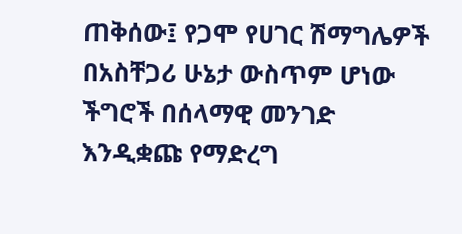ጠቅሰው፤ የጋሞ የሀገር ሽማግሌዎች በአስቸጋሪ ሁኔታ ውስጥም ሆነው ችግሮች በሰላማዊ መንገድ እንዲቋጩ የማድረግ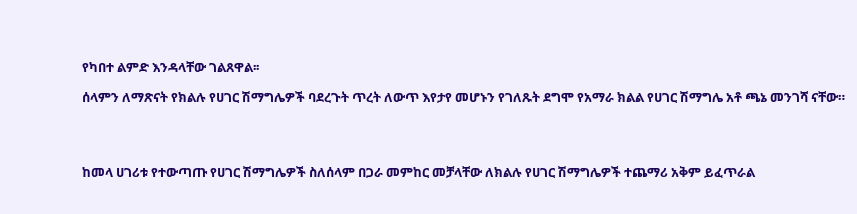የካበተ ልምድ እንዳላቸው ገልጸዋል፡፡

ሰላምን ለማጽናት የክልሉ የሀገር ሽማግሌዎች ባደረጉት ጥረት ለውጥ እየታየ መሆኑን የገለጹት ደግሞ የአማራ ክልል የሀገር ሽማግሌ አቶ ጫኔ መንገሻ ናቸው።




ከመላ ሀገሪቱ የተውጣጡ የሀገር ሽማግሌዎች ስለሰላም በጋራ መምከር መቻላቸው ለክልሉ የሀገር ሽማግሌዎች ተጨማሪ አቅም ይፈጥራል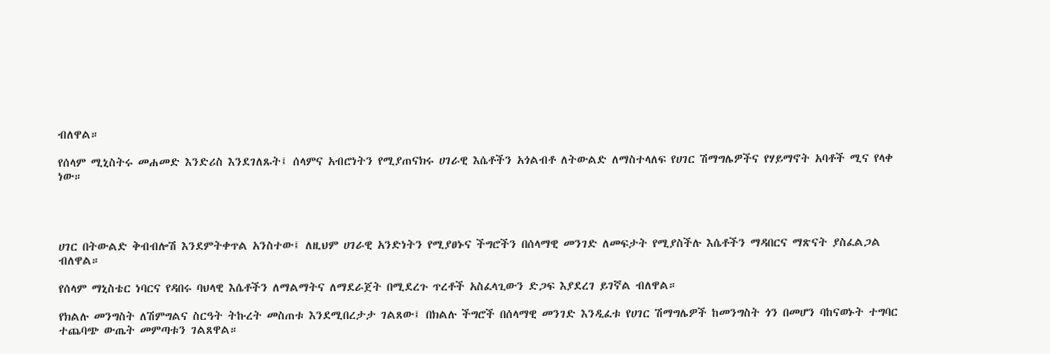ብለዋል።

የሰላም ሚኒስትሩ መሐመድ እንድሪስ እንደገለጹት፤ ሰላምና አብሮነትን የሚያጠናክሩ ሀገራዊ እሴቶችን አጎልብቶ ለትውልድ ለማስተላለፍ የሀገር ሽማግሌዎችና የሃይማኖት አባቶች ሚና የላቀ ነው።




ሀገር በትውልድ ቅብብሎሽ እንደምትቀጥል አንስተው፤ ለዚህም ሀገራዊ አንድነትን የሚያፀኑና ችግሮችን በሰላማዊ መንገድ ለመፍታት የሚያስችሉ እሴቶችን ማዳበርና ማጽናት ያስፈልጋል ብለዋል።

የሰላም ማኒስቴር ነባርና የዳበሩ ባህላዊ እሴቶችን ለማልማትና ለማደራጀት በሚደረጉ ጥረቶች አስፈላጊውን ድጋፍ እያደረገ ይገኛል ብለዋል።

የክልሉ መንግስት ለሽምግልና ስርዓት ትኩረት መስጠቱ እንደሚበረታታ ገልጸው፤ በክልሉ ችግሮች በሰላማዊ መንገድ እንዲፈቱ የሀገር ሽማግሌዎች ከመንግስት ጎን በመሆን ባከናወኑት ተግባር ተጨባጭ ውጤት መምጣቱን ገልጸዋል።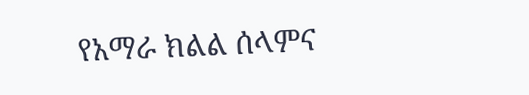የአማራ ክልል ሰላምና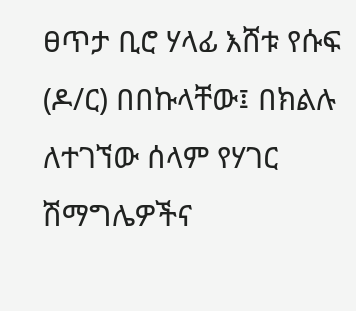ፀጥታ ቢሮ ሃላፊ እሸቱ የሱፍ (ዶ/ር) በበኩላቸው፤ በክልሉ ለተገኘው ሰላም የሃገር ሽማግሌዎችና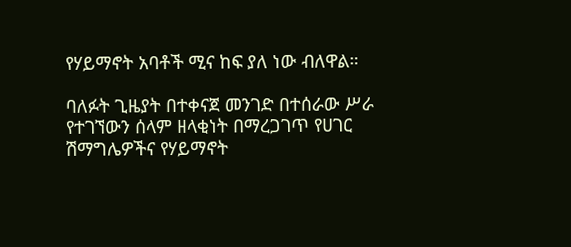የሃይማኖት አባቶች ሚና ከፍ ያለ ነው ብለዋል።

ባለፉት ጊዜያት በተቀናጀ መንገድ በተሰራው ሥራ የተገኘውን ሰላም ዘላቂነት በማረጋገጥ የሀገር ሽማግሌዎችና የሃይማኖት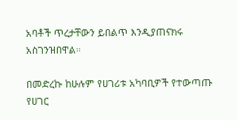አባቶች ጥረታቸውን ይበልጥ እንዲያጠናክሩ አስገንዝበዋል።

በመድረኩ ከሁሉም የሀገሪቱ አካባቢዎች የተውጣጡ የሀገር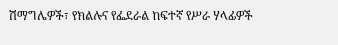ሽማግሌዎች፣ የክልሉና የፌደራል ከፍተኛ የሥራ ሃላፊዎች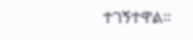ተገኝተዋል።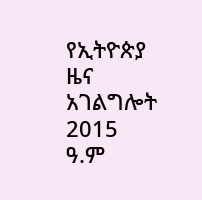የኢትዮጵያ ዜና አገልግሎት
2015
ዓ.ም